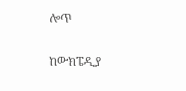ሎጥ

ከውክፔዲያ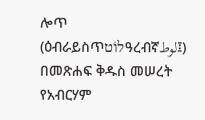ሎጥ (ዕብራይስጥלוֹטዓረብኛلوط፤) በመጽሐፍ ቅዱስ መሠረት የአብርሃም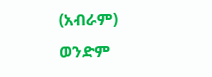(አብራም) ወንድም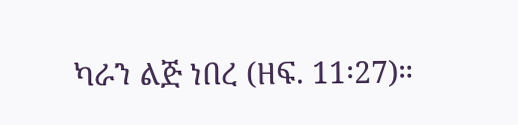ካራን ልጅ ነበረ (ዘፍ. 11፡27)።